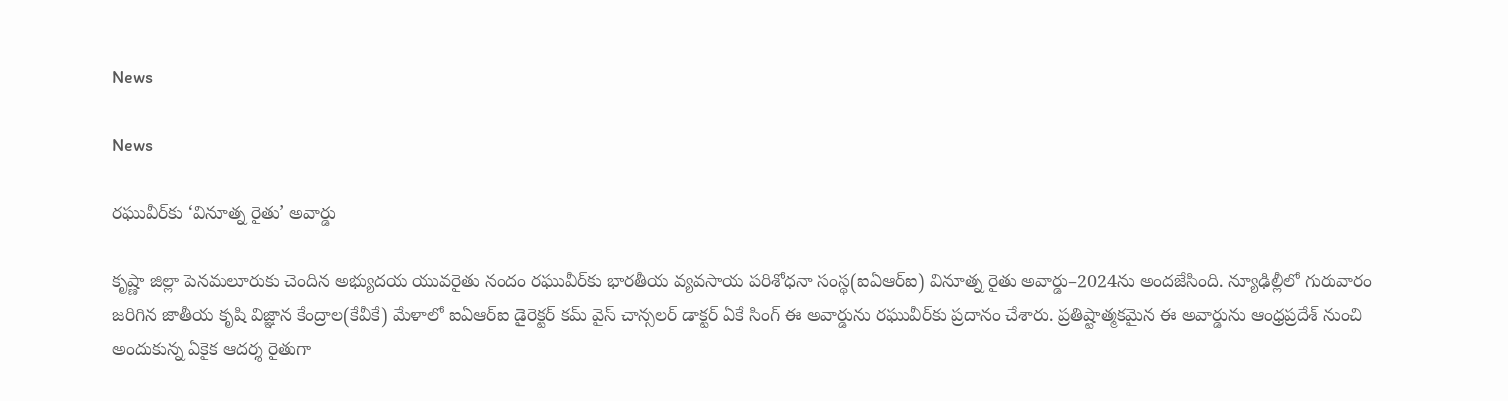News

News

రఘువీర్‌కు ‘వినూత్న రైతు’ అవార్డు

కృష్ణా జిల్లా పెనమలూరుకు చెందిన అభ్యుదయ యువరైతు నందం రఘువీర్‌కు భారతీయ వ్యవసాయ పరిశోధనా సంస్థ(ఐఏఆర్‌ఐ) వినూత్న రైతు అవార్డు–2024ను అందజేసింది. న్యూఢిల్లీలో గురువారం జరిగిన జాతీయ కృషి విజ్ఞాన కేంద్రాల(కేవీకే) మేళాలో ఐఏఆర్‌ఐ డైరెక్టర్‌ కమ్‌ వైస్‌ చాన్సలర్‌ డాక్టర్‌ ఏకే సింగ్‌ ఈ అవార్డును రఘువీర్‌కు ప్రదానం చేశారు. ప్రతిష్టాత్మకమైన ఈ అవార్డును ఆంధ్రప్రదేశ్‌ నుంచి అందుకున్న ఏకైక ఆదర్శ రైతుగా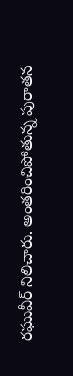రఘువీర్‌ నిలిచారు. అంతరించిపోతున్న పురాతన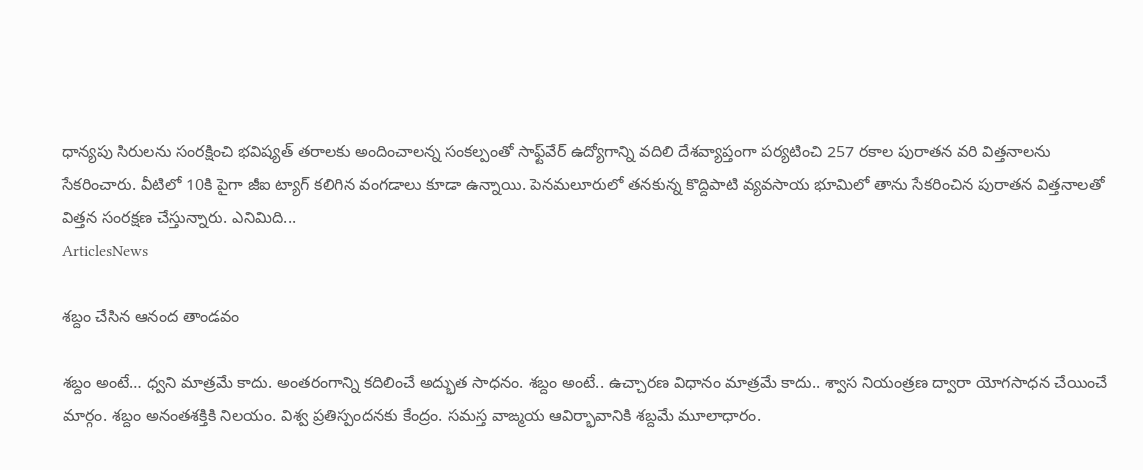ధాన్యపు సిరులను సంరక్షించి భవిష్యత్‌ తరాలకు అందించాలన్న సంకల్పంతో సాఫ్ట్‌వేర్‌ ఉద్యోగాన్ని వదిలి దేశవ్యాప్తంగా పర్యటించి 257 రకాల పురాతన వరి విత్తనాలను సేకరించారు. వీటిలో 10కి పైగా జీఐ ట్యాగ్‌ కలిగిన వంగడాలు కూడా ఉన్నాయి. పెనమలూరులో తనకున్న కొద్దిపాటి వ్యవసాయ భూమిలో తాను సేకరించిన పురాతన విత్తనాలతో విత్తన సంరక్షణ చేస్తున్నారు. ఎనిమిది...
ArticlesNews

శబ్దం చేసిన ఆనంద తాండవం

శబ్దం అంటే… ధ్వని మాత్రమే కాదు. అంతరంగాన్ని కదిలించే అద్భుత సాధనం. శబ్దం అంటే.. ఉచ్చారణ విధానం మాత్రమే కాదు.. శ్వాస నియంత్రణ ద్వారా యోగసాధన చేయించే మార్గం. శబ్దం అనంతశక్తికి నిలయం. విశ్వ ప్రతిస్పందనకు కేంద్రం. సమస్త వాఙ్మయ ఆవిర్భావానికి శబ్దమే మూలాధారం.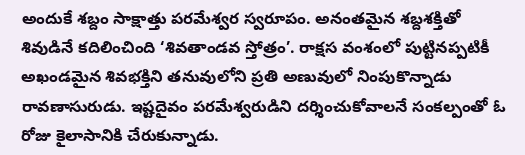అందుకే శబ్దం సాక్షాత్తు పరమేశ్వర స్వరూపం. అనంతమైన శబ్దశక్తితో శివుడినే కదిలించింది ‘శివతాండవ స్తోత్రం’. రాక్షస వంశంలో పుట్టినప్పటికీ అఖండమైన శివభక్తిని తనువులోని ప్రతి అణువులో నింపుకొన్నాడు రావణాసురుడు. ఇష్టదైవం పరమేశ్వరుడిని దర్శించుకోవాలనే సంకల్పంతో ఓ రోజు కైలాసానికి చేరుకున్నాడు.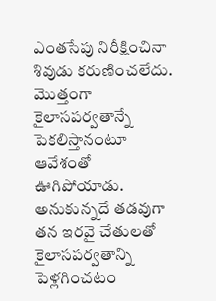ఎంతసేపు నిరీక్షించినా శివుడు కరుణించలేదు. మొత్తంగా కైలాసపర్వతాన్నే పెకలిస్తానంటూ ఆవేశంతో ఊగిపోయాడు. అనుకున్నదే తడవుగా తన ఇరవై చేతులతో కైలాసపర్వతాన్ని పెళ్లగించటం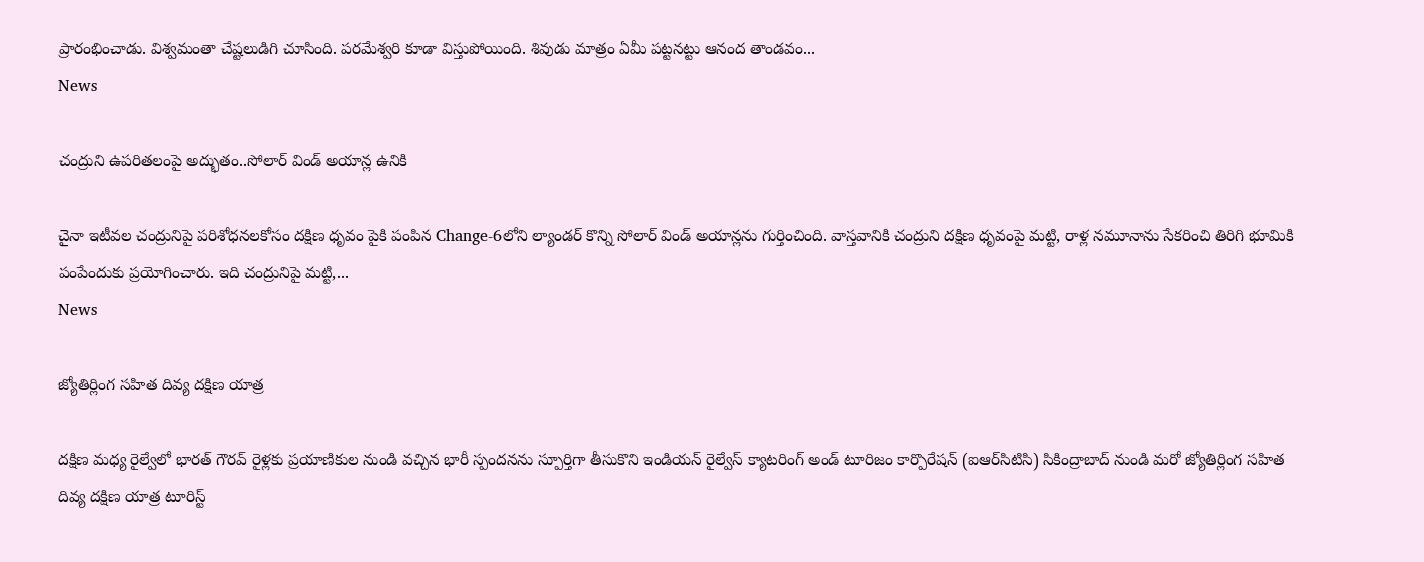ప్రారంభించాడు. విశ్వమంతా చేష్టలుడిగి చూసింది. పరమేశ్వరి కూడా విస్తుపోయింది. శివుడు మాత్రం ఏమీ పట్టనట్టు ఆనంద తాండవం...
News

చంద్రుని ఉపరితలంపై అద్భుతం..సోలార్ విండ్ అయాన్ల ఉనికి

చైనా ఇటీవల చంద్రునిపై పరిశోధనలకోసం దక్షిణ ధృవం పైకి పంపిన Change-6లోని ల్యాండర్ కొన్ని సోలార్ విండ్ అయాన్లను గుర్తించింది. వాస్తవానికి చంద్రుని దక్షిణ ధృవంపై మట్టి, రాళ్ల నమూనాను సేకరించి తిరిగి భూమికి పంపేందుకు ప్రయోగించారు. ఇది చంద్రునిపై మట్టి,...
News

జ్యోతిర్లింగ సహిత దివ్య దక్షిణ యాత్ర

దక్షిణ మధ్య రైల్వేలో భారత్ గౌరవ్ రైళ్లకు ప్రయాణికుల నుండి వచ్చిన భారీ స్పందనను స్పూర్తిగా తీసుకొని ఇండియన్ రైల్వేస్ క్యాటరింగ్ అండ్ టూరిజం కార్పొరేషన్ (ఐఆర్‌సిటిసి) సికింద్రాబాద్ నుండి మరో జ్యోతిర్లింగ సహిత దివ్య దక్షిణ యాత్ర టూరిస్ట్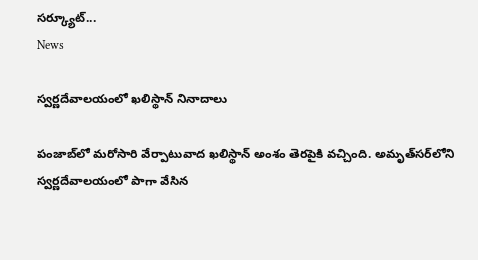సర్క్యూట్...
News

స్వర్ణదేవాలయంలో ఖలిస్థాన్‌ నినాదాలు

పంజాబ్‌లో మరోసారి వేర్పాటువాద ఖలిస్థాన్‌ అంశం తెరపైకి వచ్చింది. అమృత్‌సర్‌లోని స్వర్ణదేవాలయంలో పాగా వేసిన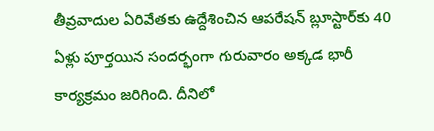తీవ్రవాదుల ఏరివేతకు ఉద్దేశించిన ఆపరేషన్‌ బ్లూస్టార్‌కు 40 ఏళ్లు పూర్తయిన సందర్భంగా గురువారం అక్కడ భారీ కార్యక్రమం జరిగింది. దీనిలో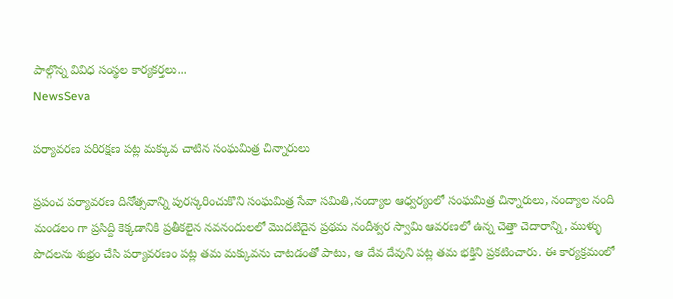పాల్గొన్న వివిధ సంస్థల కార్యకర్తలు...
NewsSeva

పర్యావరణ పరిరక్షణ పట్ల మక్కువ చాటిన సంఘమిత్ర చిన్నారులు

ప్రపంచ పర్యావరణ దినోత్సవాన్ని పురస్కరించుకొని సంఘమిత్ర సేవా సమితి,నంద్యాల ఆధ్వర్యంలో సంఘమిత్ర చిన్నారులు, నంద్యాల నంది మండలం గా ప్రసిద్ది కెక్కడానికి ప్రతీకలైన నవనందులలో మొదటిదైన ప్రథమ నందీశ్వర స్వామి ఆవరణలో ఉన్న చెత్తా చెదారాన్ని, ముళ్ళు పొదలను శుభ్రం చేసి పర్యావరణం పట్ల తమ మక్కువను చాటడంతో పాటు, ఆ దేవ దేవుని పట్ల తమ భక్తిని ప్రకటించారు. ఈ కార్యక్రమంలో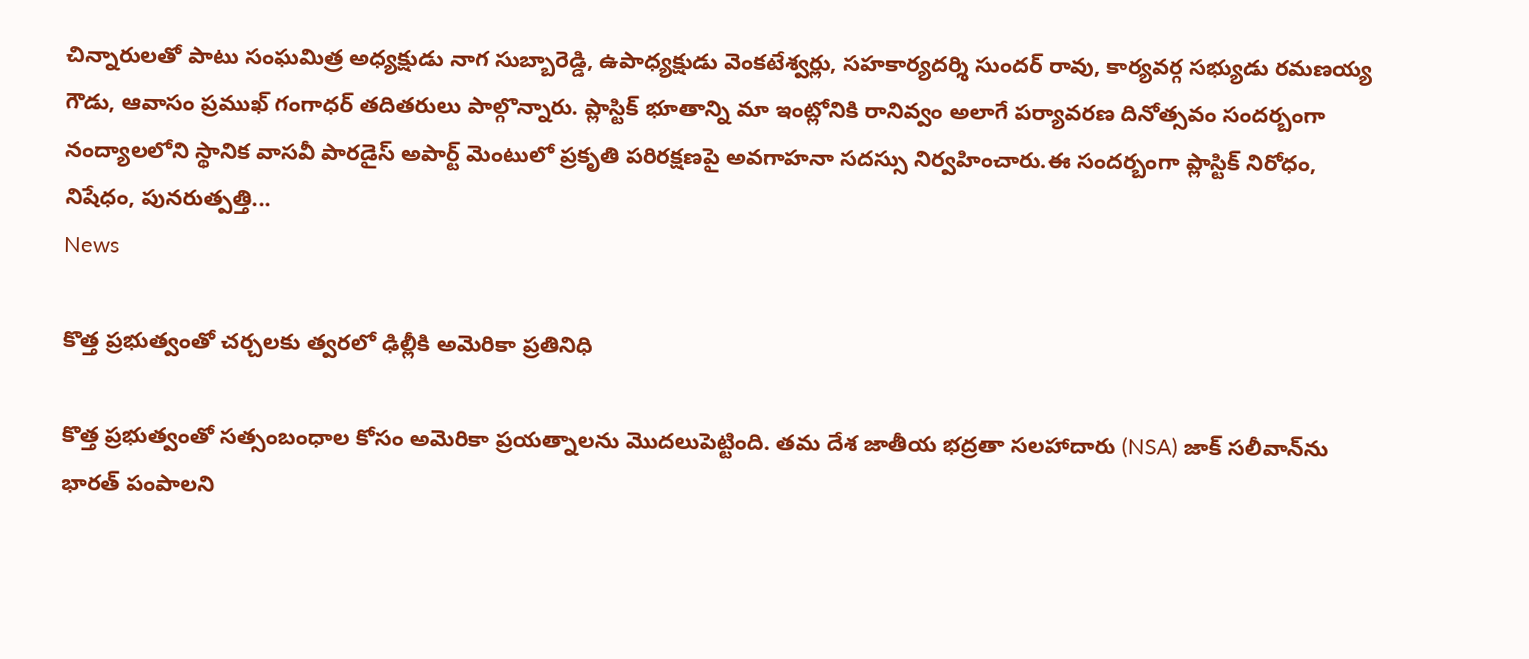చిన్నారులతో పాటు సంఘమిత్ర అధ్యక్షుడు నాగ సుబ్బారెడ్డి, ఉపాధ్యక్షుడు వెంకటేశ్వర్లు, సహకార్యదర్శి సుందర్ రావు, కార్యవర్గ సభ్యుడు రమణయ్య గౌడు, ఆవాసం ప్రముఖ్ గంగాధర్ తదితరులు పాల్గొన్నారు. ప్లాస్టిక్ భూతాన్ని మా ఇంట్లోనికి రానివ్వం అలాగే పర్యావరణ దినోత్సవం సందర్బంగా నంద్యాలలోని స్థానిక వాసవీ పారడైస్ అపార్ట్ మెంటులో ప్రకృతి పరిరక్షణపై అవగాహనా సదస్సు నిర్వహించారు.ఈ సందర్బంగా ప్లాస్టిక్ నిరోధం, నిషేధం, పునరుత్పత్తి...
News

కొత్త ప్రభుత్వంతో చర్చలకు త్వరలో ఢిల్లీకి అమెరికా ప్రతినిధి

కొత్త ప్రభుత్వంతో సత్సంబంధాల కోసం అమెరికా ప్రయత్నాలను మొదలుపెట్టింది. తమ దేశ జాతీయ భద్రతా సలహాదారు (NSA) జాక్‌ సలీవాన్‌ను భారత్‌ పంపాలని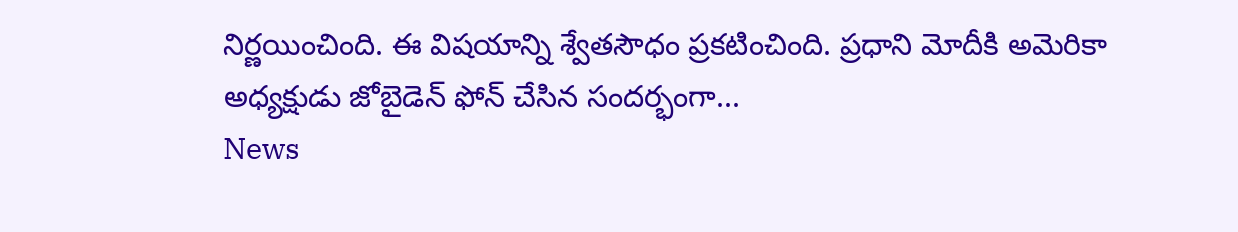నిర్ణయించింది. ఈ విషయాన్ని శ్వేతసౌధం ప్రకటించింది. ప్రధాని మోదీకి అమెరికా అధ్యక్షుడు జోబైడెన్‌ ఫోన్‌ చేసిన సందర్భంగా...
News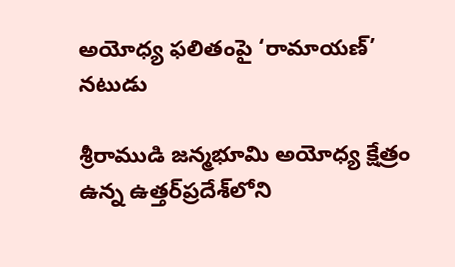అయోధ్య ఫలితంపై ‘రామాయణ్’ నటుడు

శ్రీరాముడి జన్మభూమి అయోధ్య క్షేత్రం ఉన్న ఉత్తర్‌ప్రదేశ్‌లోని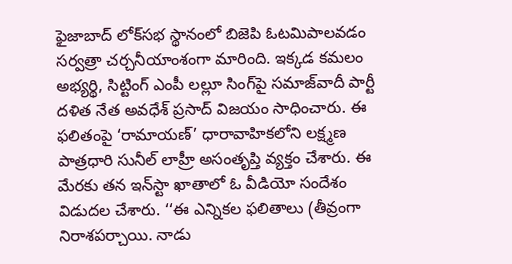ఫైజాబాద్‌ లోక్‌సభ స్థానంలో బిజెపి ఓటమిపాలవడం సర్వత్రా చర్చనీయాంశంగా మారింది. ఇక్కడ కమలం అభ్యర్థి, సిట్టింగ్‌ ఎంపీ లల్లూ సింగ్‌పై సమాజ్‌వాదీ పార్టీ దళిత నేత అవధేశ్‌ ప్రసాద్‌ విజయం సాధించారు. ఈ ఫలితంపై ‘రామాయణ్‌’ ధారావాహికలోని లక్ష్మణ పాత్రధారి సునీల్‌ లాహ్రీ అసంతృప్తి వ్యక్తం చేశారు. ఈ మేరకు తన ఇన్‌స్టా ఖాతాలో ఓ వీడియో సందేశం విడుదల చేశారు. ‘‘ఈ ఎన్నికల ఫలితాలు (తీవ్రంగా నిరాశపర్చాయి. నాడు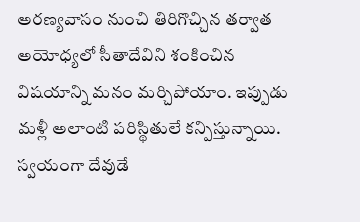అరణ్యవాసం నుంచి తిరిగొచ్చిన తర్వాత అయోధ్యలో సీతాదేవిని శంకించిన విషయాన్ని మనం మర్చిపోయాం. ఇప్పుడు మళ్లీ అలాంటి పరిస్థితులే కన్పిస్తున్నాయి. స్వయంగా దేవుడే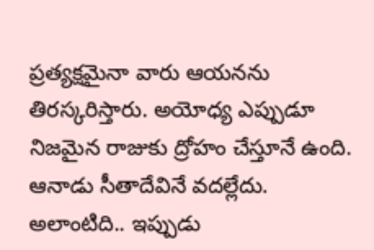ప్రత్యక్షమైనా వారు ఆయనను తిరస్కరిస్తారు. అయోధ్య ఎప్పుడూ నిజమైన రాజుకు ద్రోహం చేస్తూనే ఉంది. ఆనాడు సీతాదేవినే వదల్లేదు. అలాంటిది.. ఇప్పుడు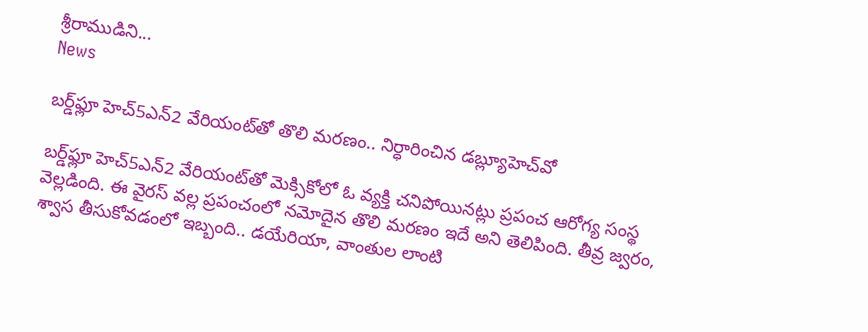శ్రీరాముడిని...
News

బర్డ్‌ఫ్లూ హెచ్‌5ఎన్‌2 వేరియంట్‌తో తొలి మరణం.. నిర్ధారించిన డబ్ల్యూహెచ్‌వో

బర్డ్‌ఫ్లూ హెచ్‌5ఎన్‌2 వేరియంట్‌తో మెక్సికోలో ఓ వ్యక్తి చనిపోయినట్లు ప్రపంచ ఆరోగ్య సంస్థ వెల్లడింది. ఈ వైరస్‌ వల్ల ప్రపంచంలో నమోదైన తొలి మరణం ఇదే అని తెలిపింది. తీవ్ర జ్వరం, శ్వాస తీసుకోవడంలో ఇబ్బంది.. డయేరియా, వాంతుల లాంటి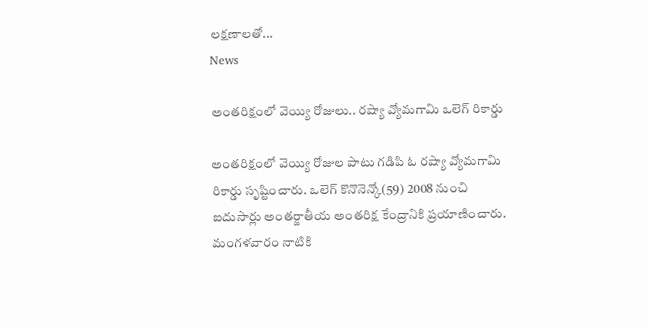లక్షణాలతో...
News

అంతరిక్షంలో వెయ్యి రోజులు.. రష్యా వ్యోమగామి ఒలెగ్‌ రికార్డు

అంతరిక్షంలో వెయ్యి రోజుల పాటు గడిపి ఓ రష్యా వ్యోమగామి రికార్డు సృష్టించారు. ఒలెగ్‌ కొనొనెన్కో(59) 2008 నుంచి ఐదుసార్లు అంతర్జాతీయ అంతరిక్ష కేంద్రానికి ప్రయాణించారు. మంగళవారం నాటికి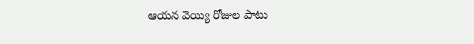ఆయన వెయ్యి రోజుల పాటు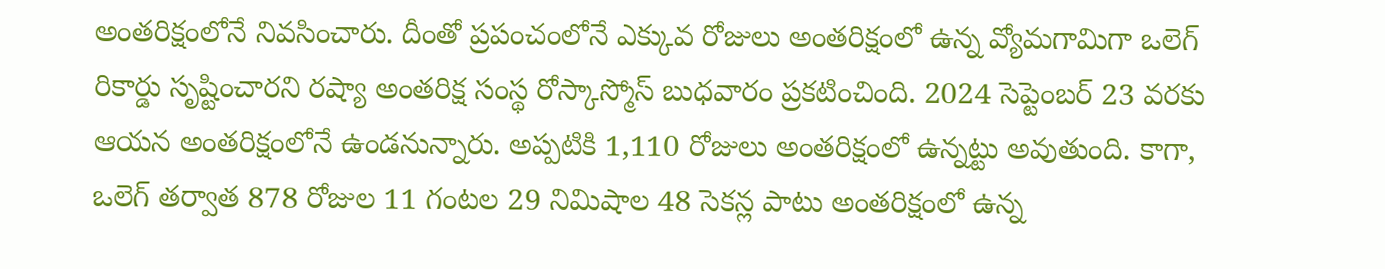అంతరిక్షంలోనే నివసించారు. దీంతో ప్రపంచంలోనే ఎక్కువ రోజులు అంతరిక్షంలో ఉన్న వ్యోమగామిగా ఒలెగ్‌ రికార్డు సృష్టించారని రష్యా అంతరిక్ష సంస్థ రోస్కాస్మోస్‌ బుధవారం ప్రకటించింది. 2024 సెప్టెంబర్‌ 23 వరకు ఆయన అంతరిక్షంలోనే ఉండనున్నారు. అప్పటికి 1,110 రోజులు అంతరిక్షంలో ఉన్నట్టు అవుతుంది. కాగా, ఒలెగ్‌ తర్వాత 878 రోజుల 11 గంటల 29 నిమిషాల 48 సెకన్ల పాటు అంతరిక్షంలో ఉన్న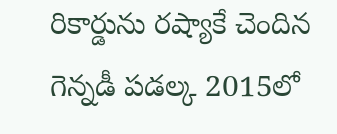రికార్డును రష్యాకే చెందిన గెన్నడీ పడల్క 2015లో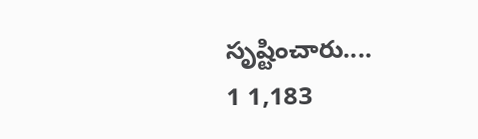సృష్టించారు....
1 1,183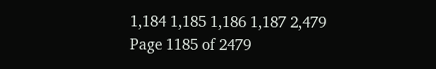1,184 1,185 1,186 1,187 2,479
Page 1185 of 2479